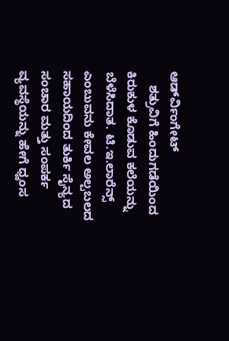ಆರ್ಡ್‍ವಿಂಗೇಟ್
    ಶತ್ರುವಿಗೆ ಹಿಂದುಗಡೆಯಿಂದ ಕಿರುಕುಳ ಕೊಡುವ ಕಲೆಯನ್ನು ಬೆಳೆಸಿದಾತ. ಟಿ.ಇ.ಲಾರೆನ್ಸ್ ಎಂಬುವನು ಕೇವಲ ಅಲ್ಪಬಲದ ಸಹಾಯದಿಂದ ತುರ್ಕಿ ಸೈನ್ಯದ ಸಂಚಾರ ಮತ್ತು ಸಂಪರ್ಕ ವ್ಯವಸ್ಥೆಯನ್ನು ಹೇಗೆ ಧ್ವಂಸ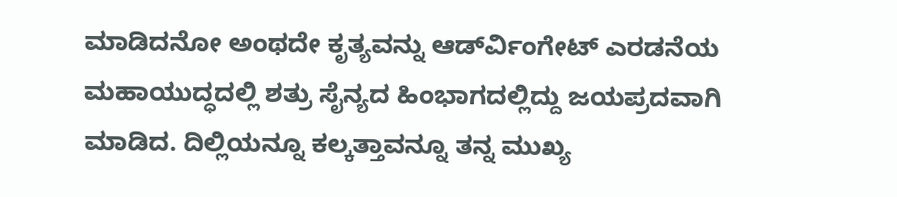ಮಾಡಿದನೋ ಅಂಥದೇ ಕೃತ್ಯವನ್ನು ಆರ್ಡ್‍ವಿಂಗೇಟ್ ಎರಡನೆಯ ಮಹಾಯುದ್ಧದಲ್ಲಿ ಶತ್ರು ಸೈನ್ಯದ ಹಿಂಭಾಗದಲ್ಲಿದ್ದು ಜಯಪ್ರದವಾಗಿ ಮಾಡಿದ. ದಿಲ್ಲಿಯನ್ನೂ ಕಲ್ಕತ್ತಾವನ್ನೂ ತನ್ನ ಮುಖ್ಯ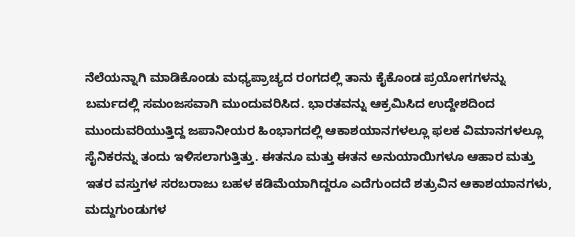ನೆಲೆಯನ್ನಾಗಿ ಮಾಡಿಕೊಂಡು ಮಧ್ಯಪ್ರಾಚ್ಯದ ರಂಗದಲ್ಲಿ ತಾನು ಕೈಕೊಂಡ ಪ್ರಯೋಗಗಳನ್ನು ಬರ್ಮದಲ್ಲಿ ಸಮಂಜಸವಾಗಿ ಮುಂದುವರಿಸಿದ. ಭಾರತವನ್ನು ಆಕ್ರಮಿಸಿದ ಉದ್ದೇಶದಿಂದ ಮುಂದುವರಿಯುತ್ತಿದ್ದ ಜಪಾನೀಯರ ಹಿಂಭಾಗದಲ್ಲಿ ಆಕಾಶಯಾನಗಳಲ್ಲೂ ಫಲಕ ವಿಮಾನಗಳಲ್ಲೂ ಸೈನಿಕರನ್ನು ತಂದು ಇಳಿಸಲಾಗುತ್ತಿತ್ತು. ಈತನೂ ಮತ್ತು ಈತನ ಅನುಯಾಯಿಗಳೂ ಆಹಾರ ಮತ್ತು ಇತರ ವಸ್ತುಗಳ ಸರಬರಾಜು ಬಹಳ ಕಡಿಮೆಯಾಗಿದ್ದರೂ ಎದೆಗುಂದದೆ ಶತ್ರುವಿನ ಆಕಾಶಯಾನಗಳು, ಮದ್ದುಗುಂಡುಗಳ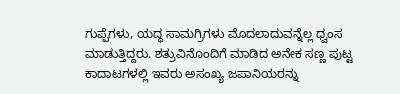ಗುಪ್ಪೆಗಳು, ಯದ್ಧ ಸಾಮಗ್ರಿಗಳು ಮೊದಲಾದುವನ್ನೆಲ್ಲ ಧ್ವಂಸ ಮಾಡುತ್ತಿದ್ದರು. ಶತ್ರುವಿನೊಂದಿಗೆ ಮಾಡಿದ ಅನೇಕ ಸಣ್ಣ ಪುಟ್ಟ ಕಾದಾಟಗಳಲ್ಲಿ ಇವರು ಅಸಂಖ್ಯ ಜಪಾನಿಯರನ್ನು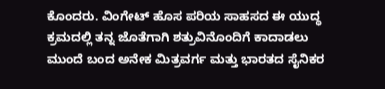ಕೊಂದರು. ವಿಂಗೇಟ್ ಹೊಸ ಪರಿಯ ಸಾಹಸದ ಈ ಯುದ್ಧ ಕ್ರಮದಲ್ಲಿ ತನ್ನ ಜೊತೆಗಾಗಿ ಶತ್ರುವಿನೊಂದಿಗೆ ಕಾದಾಡಲು ಮುಂದೆ ಬಂದ ಅನೇಕ ಮಿತ್ರವರ್ಗ ಮತ್ತು ಭಾರತದ ಸೈನಿಕರ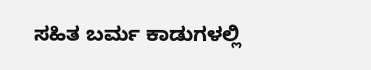ಸಹಿತ ಬರ್ಮ ಕಾಡುಗಳಲ್ಲಿ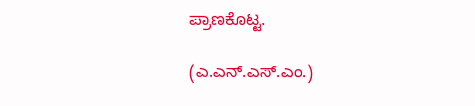ಪ್ರಾಣಕೊಟ್ಟ.

(ಎ.ಎನ್.ಎಸ್.ಎಂ.)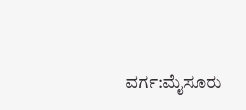ವರ್ಗ:ಮೈಸೂರು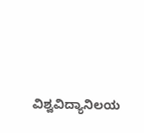ವಿಶ್ವವಿದ್ಯಾನಿಲಯ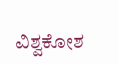ವಿಶ್ವಕೋಶ